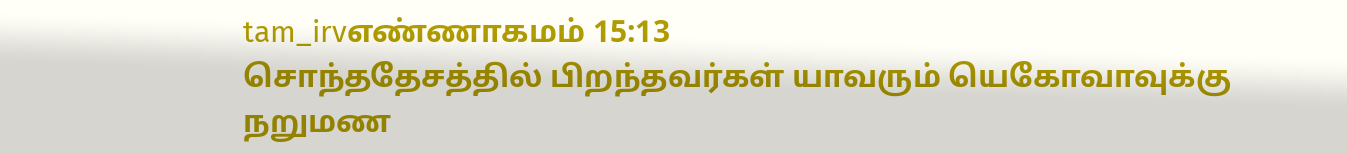tam_irvஎண்ணாகமம் 15:13
சொந்ததேசத்தில் பிறந்தவர்கள் யாவரும் யெகோவாவுக்கு நறுமண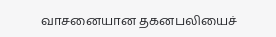வாசனையான தகனபலியைச்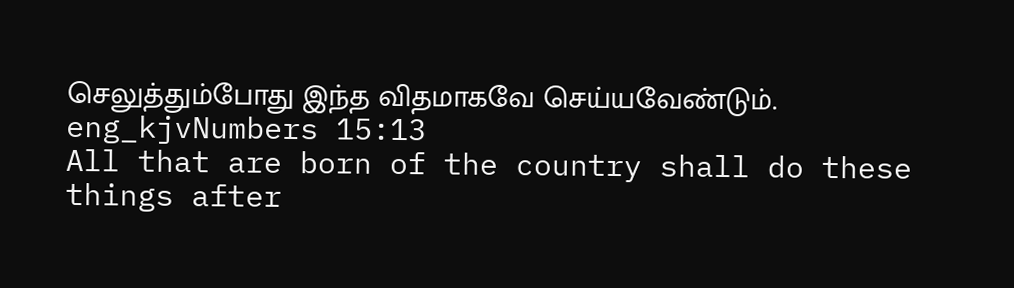செலுத்தும்போது இந்த விதமாகவே செய்யவேண்டும்.
eng_kjvNumbers 15:13
All that are born of the country shall do these things after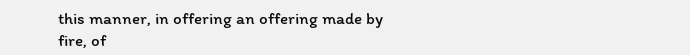this manner, in offering an offering made by fire, of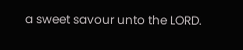a sweet savour unto the LORD.